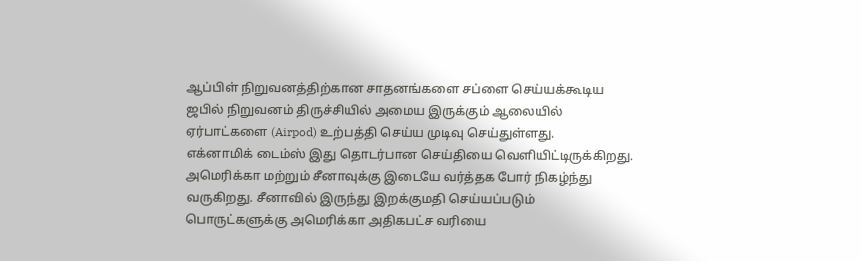ஆப்பிள் நிறுவனத்திற்கான சாதனங்களை சப்ளை செய்யக்கூடிய ஜபில் நிறுவனம் திருச்சியில் அமைய இருக்கும் ஆலையில் ஏர்பாட்களை (Airpod) உற்பத்தி செய்ய முடிவு செய்துள்ளது.
எக்னாமிக் டைம்ஸ் இது தொடர்பான செய்தியை வெளியிட்டிருக்கிறது. அமெரிக்கா மற்றும் சீனாவுக்கு இடையே வர்த்தக போர் நிகழ்ந்து வருகிறது. சீனாவில் இருந்து இறக்குமதி செய்யப்படும் பொருட்களுக்கு அமெரிக்கா அதிகபட்ச வரியை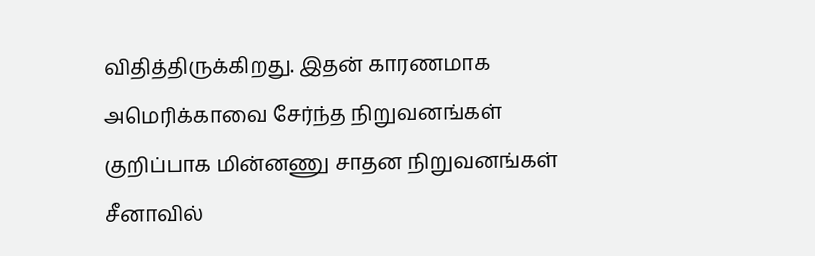விதித்திருக்கிறது. இதன் காரணமாக அமெரிக்காவை சேர்ந்த நிறுவனங்கள் குறிப்பாக மின்னணு சாதன நிறுவனங்கள் சீனாவில்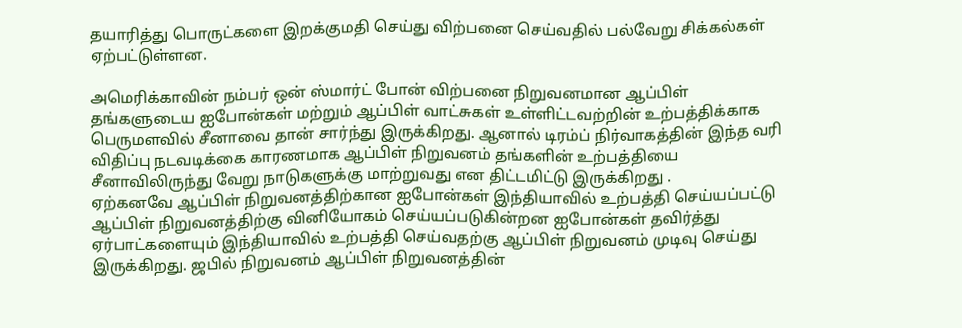தயாரித்து பொருட்களை இறக்குமதி செய்து விற்பனை செய்வதில் பல்வேறு சிக்கல்கள் ஏற்பட்டுள்ளன.

அமெரிக்காவின் நம்பர் ஒன் ஸ்மார்ட் போன் விற்பனை நிறுவனமான ஆப்பிள் தங்களுடைய ஐபோன்கள் மற்றும் ஆப்பிள் வாட்சுகள் உள்ளிட்டவற்றின் உற்பத்திக்காக பெருமளவில் சீனாவை தான் சார்ந்து இருக்கிறது. ஆனால் டிரம்ப் நிர்வாகத்தின் இந்த வரி விதிப்பு நடவடிக்கை காரணமாக ஆப்பிள் நிறுவனம் தங்களின் உற்பத்தியை சீனாவிலிருந்து வேறு நாடுகளுக்கு மாற்றுவது என திட்டமிட்டு இருக்கிறது .
ஏற்கனவே ஆப்பிள் நிறுவனத்திற்கான ஐபோன்கள் இந்தியாவில் உற்பத்தி செய்யப்பட்டு ஆப்பிள் நிறுவனத்திற்கு வினியோகம் செய்யப்படுகின்றன ஐபோன்கள் தவிர்த்து ஏர்பாட்களையும் இந்தியாவில் உற்பத்தி செய்வதற்கு ஆப்பிள் நிறுவனம் முடிவு செய்து இருக்கிறது. ஜபில் நிறுவனம் ஆப்பிள் நிறுவனத்தின்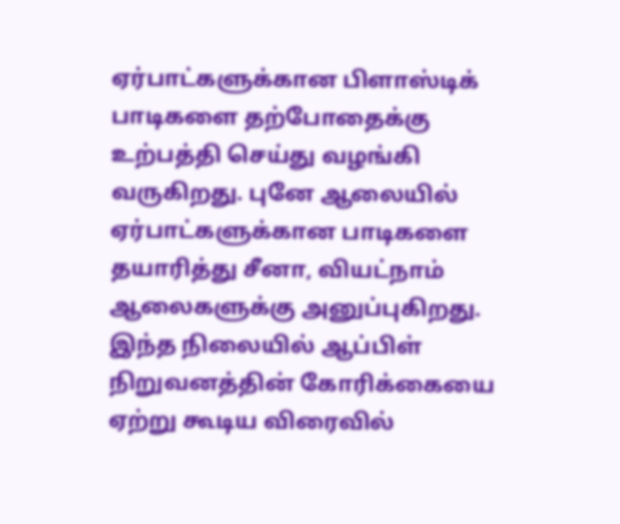ஏர்பாட்களுக்கான பிளாஸ்டிக் பாடிகளை தற்போதைக்கு உற்பத்தி செய்து வழங்கி வருகிறது. புனே ஆலையில் ஏர்பாட்களுக்கான பாடிகளை தயாரித்து சீனா, வியட்நாம் ஆலைகளுக்கு அனுப்புகிறது.
இந்த நிலையில் ஆப்பிள் நிறுவனத்தின் கோரிக்கையை ஏற்று கூடிய விரைவில்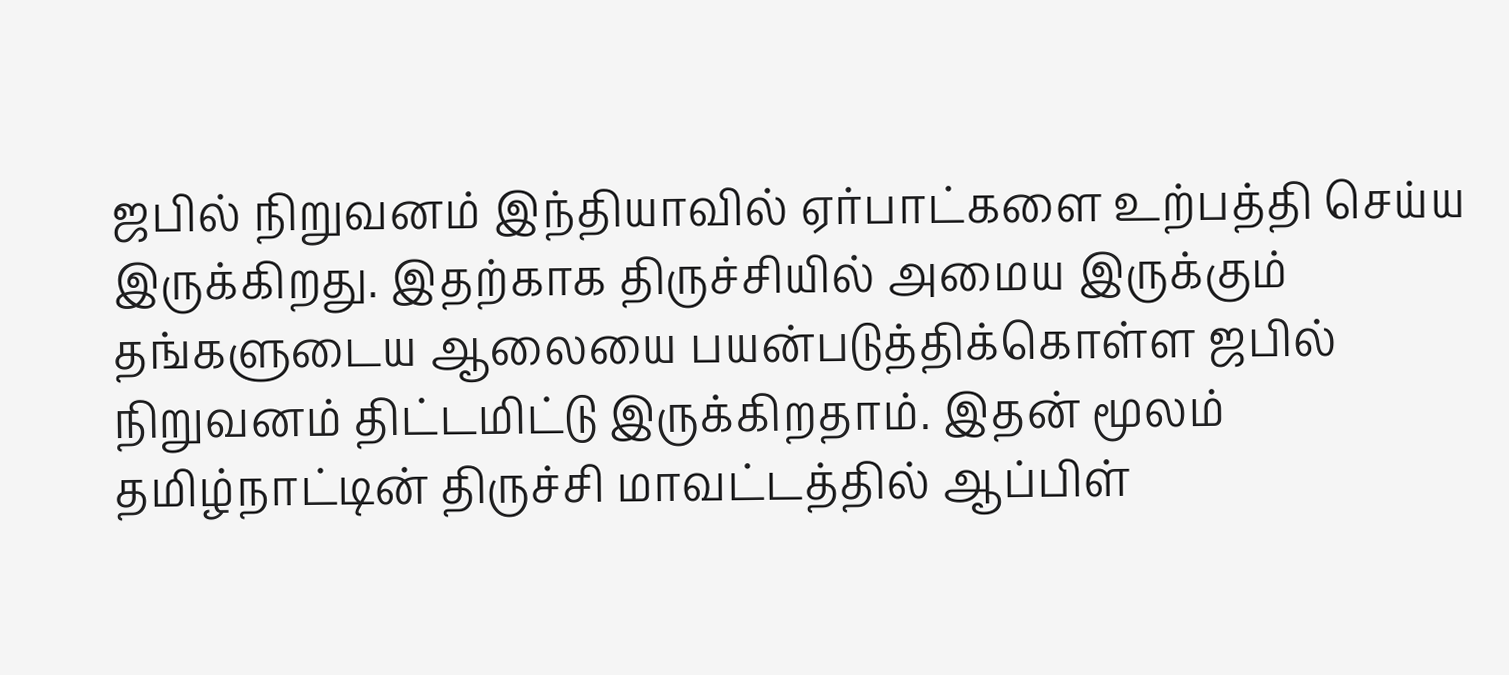ஜபில் நிறுவனம் இந்தியாவில் ஏர்பாட்களை உற்பத்தி செய்ய இருக்கிறது. இதற்காக திருச்சியில் அமைய இருக்கும் தங்களுடைய ஆலையை பயன்படுத்திக்கொள்ள ஜபில் நிறுவனம் திட்டமிட்டு இருக்கிறதாம். இதன் மூலம் தமிழ்நாட்டின் திருச்சி மாவட்டத்தில் ஆப்பிள்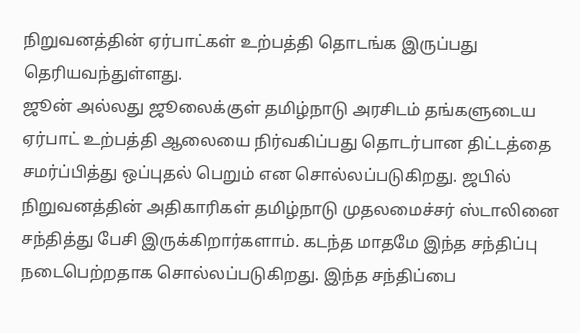நிறுவனத்தின் ஏர்பாட்கள் உற்பத்தி தொடங்க இருப்பது தெரியவந்துள்ளது.
ஜூன் அல்லது ஜூலைக்குள் தமிழ்நாடு அரசிடம் தங்களுடைய ஏர்பாட் உற்பத்தி ஆலையை நிர்வகிப்பது தொடர்பான திட்டத்தை சமர்ப்பித்து ஒப்புதல் பெறும் என சொல்லப்படுகிறது. ஜபில் நிறுவனத்தின் அதிகாரிகள் தமிழ்நாடு முதலமைச்சர் ஸ்டாலினை சந்தித்து பேசி இருக்கிறார்களாம். கடந்த மாதமே இந்த சந்திப்பு நடைபெற்றதாக சொல்லப்படுகிறது. இந்த சந்திப்பை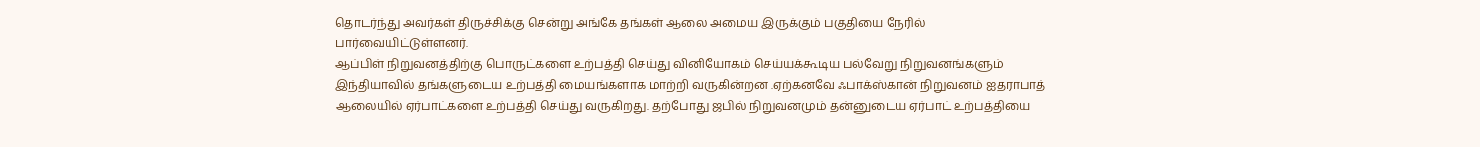தொடர்ந்து அவர்கள் திருச்சிக்கு சென்று அங்கே தங்கள் ஆலை அமைய இருக்கும் பகுதியை நேரில் பார்வையிட்டுள்ளனர்.
ஆப்பிள் நிறுவனத்திற்கு பொருட்களை உற்பத்தி செய்து வினியோகம் செய்யக்கூடிய பல்வேறு நிறுவனங்களும் இந்தியாவில் தங்களுடைய உற்பத்தி மையங்களாக மாற்றி வருகின்றன .ஏற்கனவே ஃபாக்ஸ்கான் நிறுவனம் ஐதராபாத் ஆலையில் ஏர்பாட்களை உற்பத்தி செய்து வருகிறது. தற்போது ஜபில் நிறுவனமும் தன்னுடைய ஏர்பாட் உற்பத்தியை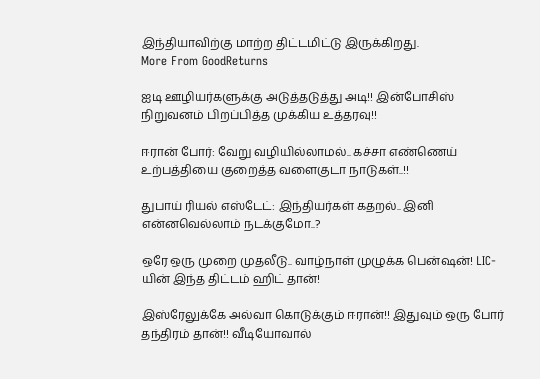இந்தியாவிற்கு மாற்ற திட்டமிட்டு இருக்கிறது.
More From GoodReturns

ஐடி ஊழியர்களுக்கு அடுத்தடுத்து அடி!! இன்போசிஸ் நிறுவனம் பிறப்பித்த முக்கிய உத்தரவு!!

ஈரான் போர்: வேறு வழியில்லாமல்.. கச்சா எண்ணெய் உற்பத்தியை குறைத்த வளைகுடா நாடுகள்..!!

துபாய் ரியல் எஸ்டேட்: இந்தியர்கள் கதறல்.. இனி என்னவெல்லாம் நடக்குமோ..?

ஒரே ஒரு முறை முதலீடு.. வாழ்நாள் முழுக்க பென்ஷன்! LIC-யின் இந்த திட்டம் ஹிட் தான்!

இஸ்ரேலுக்கே அல்வா கொடுக்கும் ஈரான்!! இதுவும் ஒரு போர் தந்திரம் தான்!! வீடியோவால்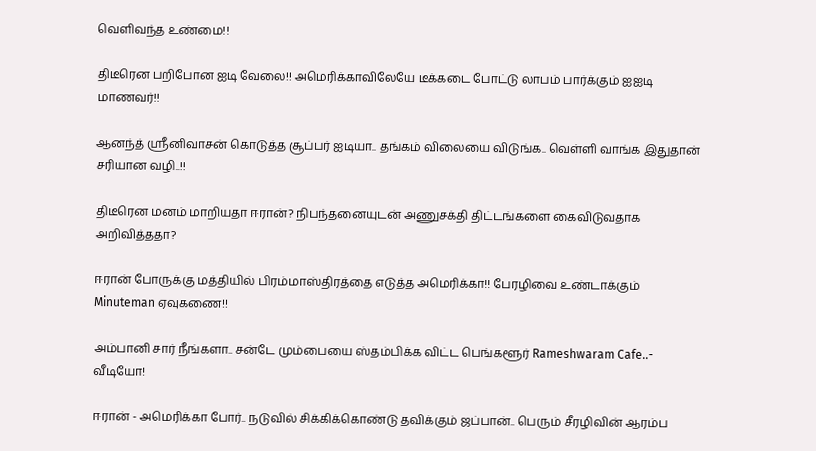வெளிவந்த உண்மை!!

திடீரென பறிபோன ஐடி வேலை!! அமெரிக்காவிலேயே டீக்கடை போட்டு லாபம் பார்க்கும் ஐஐடி மாணவர்!!

ஆனந்த் ஸ்ரீனிவாசன் கொடுத்த சூப்பர் ஐடியா.. தங்கம் விலையை விடுங்க.. வெள்ளி வாங்க இதுதான் சரியான வழி..!!

திடீரென மனம் மாறியதா ஈரான்? நிபந்தனையுடன் அணுசக்தி திட்டங்களை கைவிடுவதாக அறிவித்ததா?

ஈரான் போருக்கு மத்தியில் பிரம்மாஸ்திரத்தை எடுத்த அமெரிக்கா!! பேரழிவை உண்டாக்கும் Minuteman ஏவுகணை!!

அம்பானி சார் நீங்களா.. சன்டே மும்பையை ஸ்தம்பிக்க விட்ட பெங்களூர் Rameshwaram Cafe..- வீடியோ!

ஈரான் - அமெரிக்கா போர்.. நடுவில் சிக்கிக்கொண்டு தவிக்கும் ஜப்பான்.. பெரும் சீரழிவின் ஆரம்ப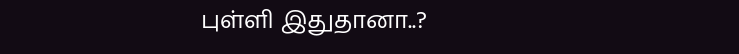புள்ளி இதுதானா..?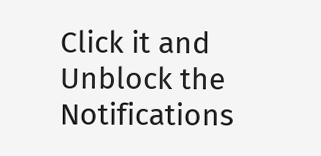Click it and Unblock the Notifications